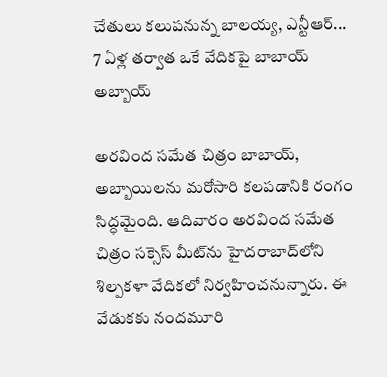చేతులు కలుపనున్న బాలయ్య, ఎన్టీఆర్... 7 ఏళ్ల తర్వాత ఒకే వేదికపై బాబాయ్ అబ్బాయ్

అరవింద సమేత చిత్రం బాబాయ్, అబ్బాయిలను మరోసారి కలపడానికి రంగం సిద్ధమైంది. ఆదివారం అరవింద సమేత చిత్రం సక్సెస్ మీట్‌ను హైదరాబాద్‌లోని శిల్పకళా వేదికలో నిర్వహించనున్నారు. ఈ వేడుకకు నందమూరి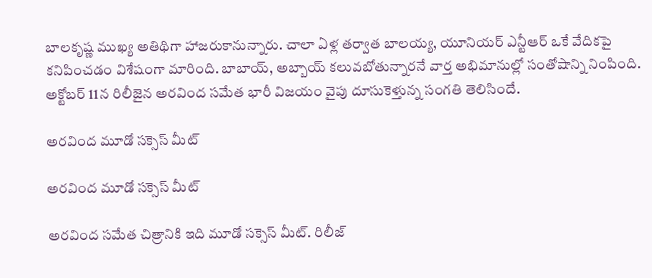బాలకృష్ణ ముఖ్య అతిథిగా హాజరుకానున్నారు. చాలా ఏళ్ల తర్వాత బాలయ్య, యూనియర్ ఎన్టీఆర్ ఒకే వేదికపై కనిపించడం విశేషంగా మారింది. బాబాయ్, అబ్బాయ్ కలువబోతున్నారనే వార్త అభిమానుల్లో సంతోషాన్ని నింపింది. అక్టోబర్ 11న రిలీజైన అరవింద సమేత భారీ విజయం వైపు దూసుకెళ్తున్న సంగతి తెలిసిందే.

అరవింద మూడో సక్సెస్ మీట్

అరవింద మూడో సక్సెస్ మీట్

అరవింద సమేత చిత్రానికి ఇది మూడో సక్సెస్ మీట్. రిలీజ్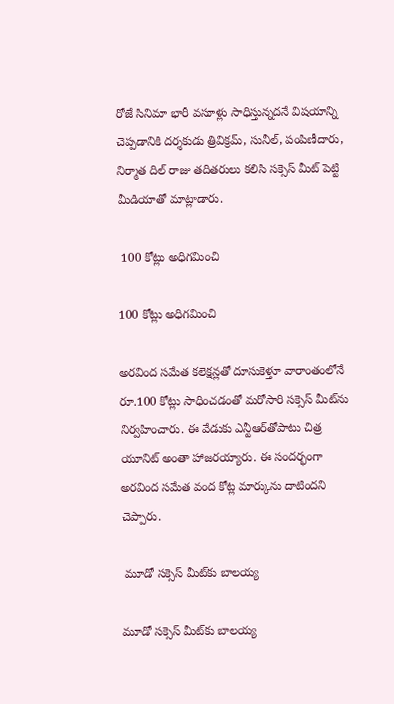రోజే సినిమా భారీ వసూళ్లు సాధిస్తున్నదనే విషయాన్ని చెప్పడానికి దర్శకుడు త్రివిక్రమ్, సునీల్, పంపిణీదారు, నిర్మాత దిల్ రాజు తదితరులు కలిసి సక్సెస్ మీట్ పెట్టి మీడియాతో మాట్లాడారు.

 100 కోట్లు అధిగమించి

100 కోట్లు అధిగమించి

అరవింద సమేత కలెక్షన్లతో దూసుకెళ్తూ వారాంతంలోనే రూ.100 కోట్లు సాధించడంతో మరోసారి సక్సెస్ మీట్‌ను నిర్వహించారు. ఈ వేడుకు ఎన్టీఆర్‌తోపాటు చిత్ర యూనిట్ అంతా హాజరయ్యారు. ఈ సందర్భంగా అరవింద సమేత వంద కోట్ల మార్కును దాటిందని చెప్పారు.

 మూడో సక్సెస్ మీట్‌కు బాలయ్య

మూడో సక్సెస్ మీట్‌కు బాలయ్య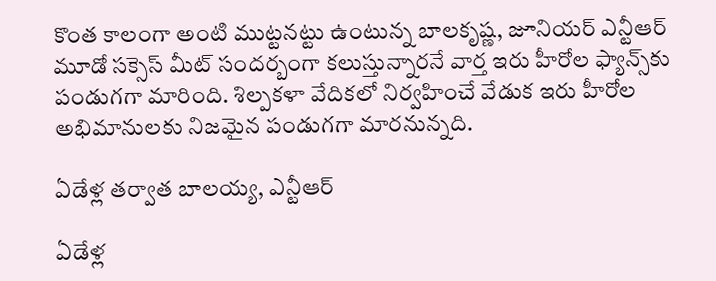కొంత కాలంగా అంటి ముట్టనట్టు ఉంటున్న బాలకృష్ణ, జూనియర్ ఎన్టీఆర్‌ మూడో సక్సెస్ మీట్ సందర్బంగా కలుస్తున్నారనే వార్త ఇరు హీరోల ఫ్యాన్స్‌కు పండుగగా మారింది. శిల్పకళా వేదికలో నిర్వహించే వేడుక ఇరు హీరోల అభిమానులకు నిజమైన పండుగగా మారనున్నది.

ఏడేళ్ల తర్వాత బాలయ్య, ఎన్టీఆర్

ఏడేళ్ల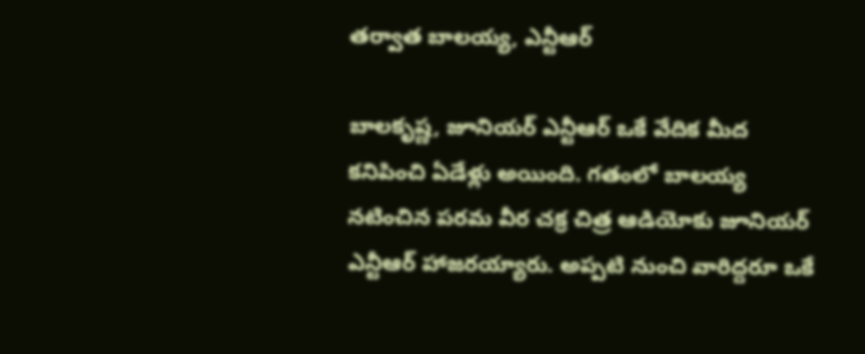తర్వాత బాలయ్య, ఎన్టీఆర్

బాలకృష్ణ, జూనియర్ ఎన్టీఆర్ ఒకే వేదిక మీద కనిపించి ఏడేళ్లు అయింది. గతంలో బాలయ్య నటించిన పరమ వీర చక్ర చిత్ర ఆడియోకు జూనియర్ ఎన్టీఆర్ హాజరయ్యారు. అప్పటి నుంచి వారిద్దరూ ఒకే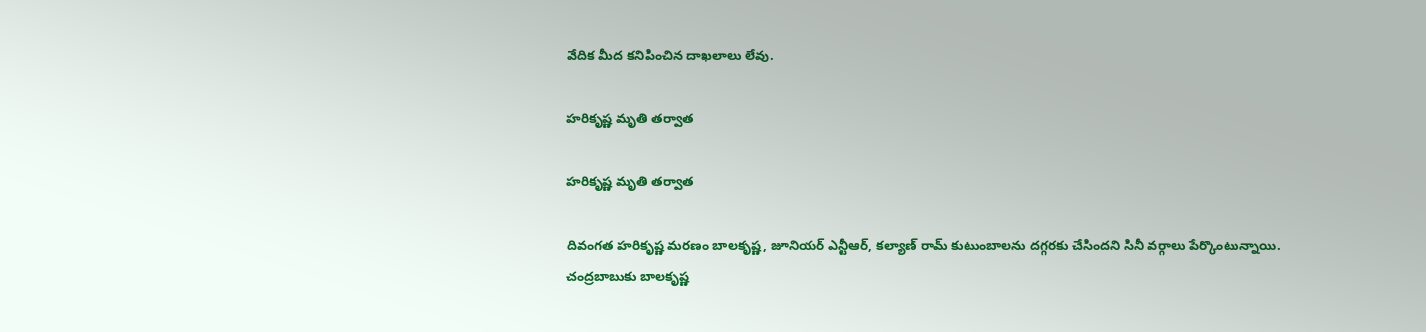వేదిక మీద కనిపించిన దాఖలాలు లేవు.

హరికృష్ణ మృతి తర్వాత

హరికృష్ణ మృతి తర్వాత

దివంగత హరికృష్ణ మరణం బాలకృష్ణ, జూనియర్ ఎన్టీఆర్, కల్యాణ్ రామ్‌ కుటుంబాలను దగ్గరకు చేసిందని సినీ వర్గాలు పేర్కొంటున్నాయి. చంద్రబాబుకు బాలకృష్ణ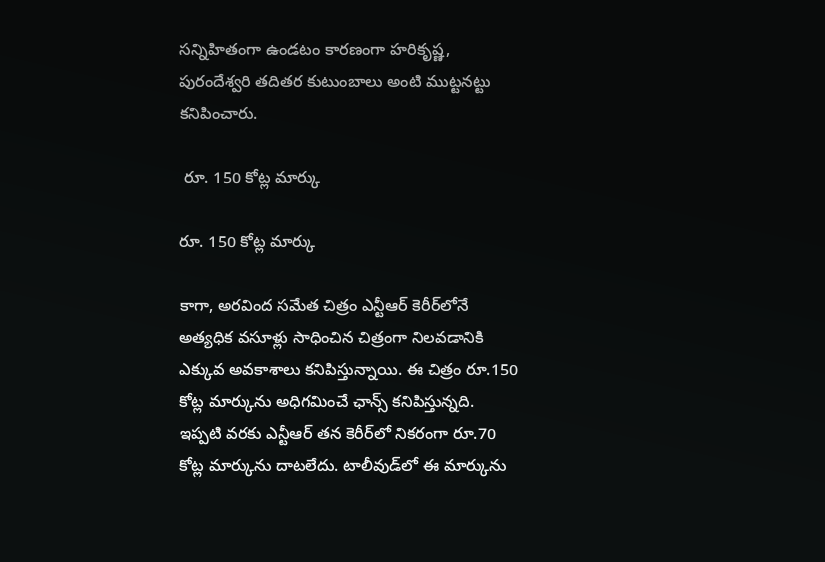సన్నిహితంగా ఉండటం కారణంగా హరికృష్ణ, పురందేశ్వరి తదితర కుటుంబాలు అంటి ముట్టనట్టు కనిపించారు.

 రూ. 150 కోట్ల మార్కు

రూ. 150 కోట్ల మార్కు

కాగా, అరవింద సమేత చిత్రం ఎన్టీఆర్ కెరీర్‌లోనే అత్యధిక వసూళ్లు సాధించిన చిత్రంగా నిలవడానికి ఎక్కువ అవకాశాలు కనిపిస్తున్నాయి. ఈ చిత్రం రూ.150 కోట్ల మార్కును అధిగమించే ఛాన్స్ కనిపిస్తున్నది. ఇప్పటి వరకు ఎన్టీఆర్ తన కెరీర్‌లో నికరంగా రూ.70 కోట్ల మార్కును దాటలేదు. టాలీవుడ్‌లో ఈ మార్కును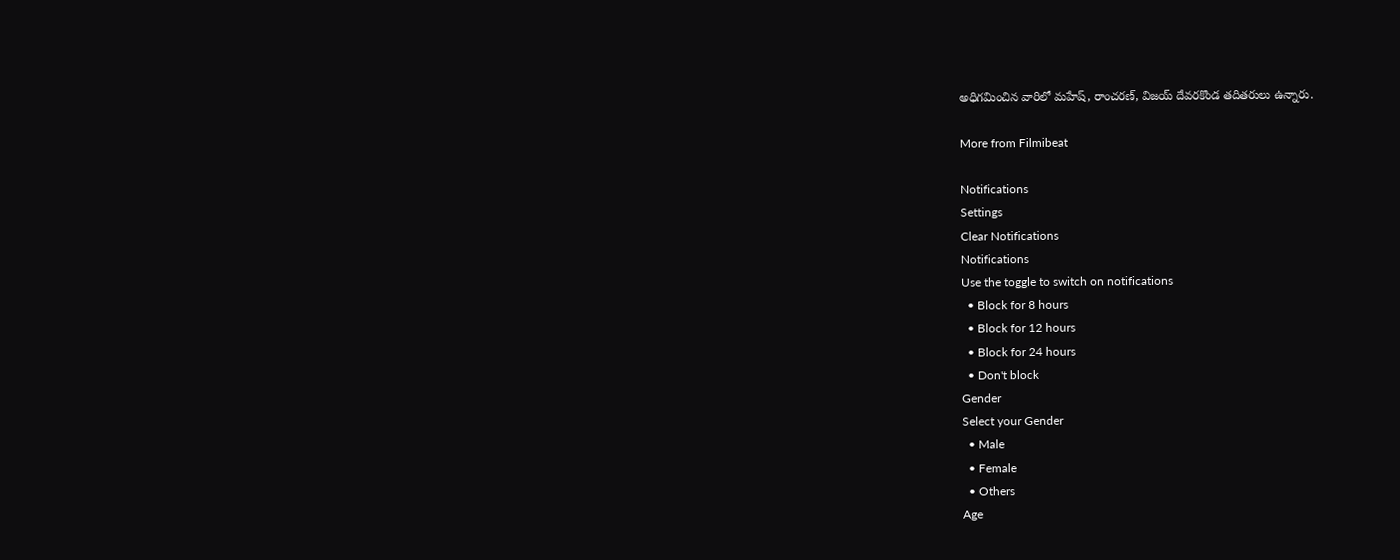అధిగమించిన వారిలో మహేష్, రాంచరణ్, విజయ్ దేవరకొండ తదితరులు ఉన్నారు.

More from Filmibeat

Notifications
Settings
Clear Notifications
Notifications
Use the toggle to switch on notifications
  • Block for 8 hours
  • Block for 12 hours
  • Block for 24 hours
  • Don't block
Gender
Select your Gender
  • Male
  • Female
  • Others
Age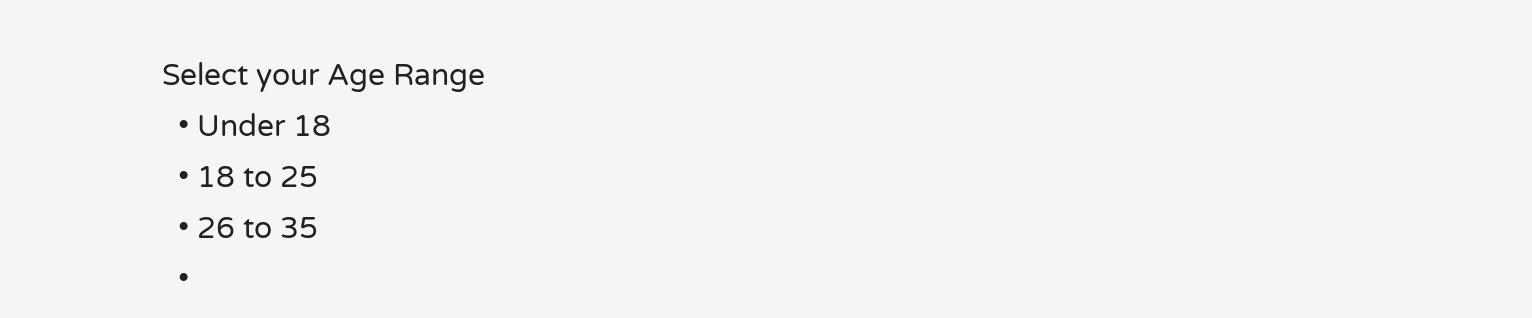Select your Age Range
  • Under 18
  • 18 to 25
  • 26 to 35
  •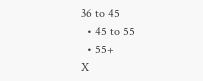36 to 45
  • 45 to 55
  • 55+
X